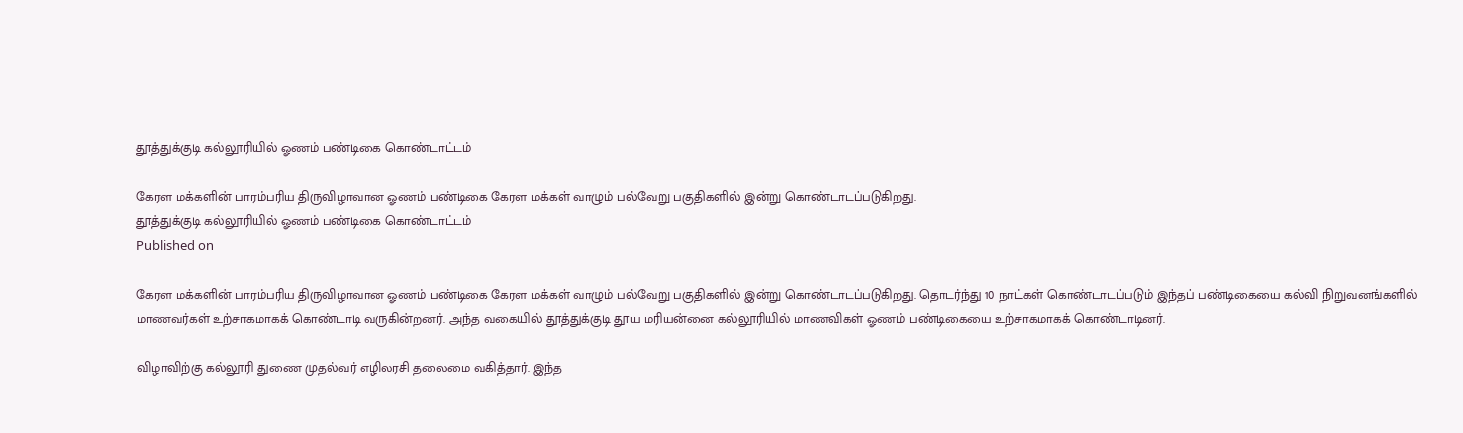தூத்துக்குடி கல்லூரியில் ஓணம் பண்டிகை கொண்டாட்டம்

கேரள மக்களின் பாரம்பரிய திருவிழாவான ஓணம் பண்டிகை கேரள மக்கள் வாழும் பல்வேறு பகுதிகளில் இன்று கொண்டாடப்படுகிறது.
தூத்துக்குடி கல்லூரியில் ஓணம் பண்டிகை கொண்டாட்டம்
Published on

கேரள மக்களின் பாரம்பரிய திருவிழாவான ஓணம் பண்டிகை கேரள மக்கள் வாழும் பல்வேறு பகுதிகளில் இன்று கொண்டாடப்படுகிறது. தொடர்ந்து 10 நாட்கள் கொண்டாடப்படும் இந்தப் பண்டிகையை கல்வி நிறுவனங்களில் மாணவர்கள் உற்சாகமாகக் கொண்டாடி வருகின்றனர். அந்த வகையில் தூத்துக்குடி தூய மரியன்னை கல்லூரியில் மாணவிகள் ஓணம் பண்டிகையை உற்சாகமாகக் கொண்டாடினர்.

விழாவிற்கு கல்லூரி துணை முதல்வர் எழிலரசி தலைமை வகித்தார். இந்த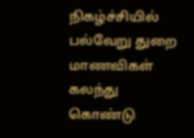நிகழ்ச்சியில் பல்வேறு துறை மாணவிகள் கலந்து கொண்டு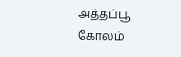அத்தப்பூ கோலம்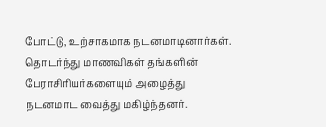போட்டு, உற்சாகமாக நடனமாடினார்கள். தொடர்ந்து மாணவிகள் தங்களின் பேராசிரியர்களையும் அழைத்து நடனமாட வைத்து மகிழ்ந்தனர்.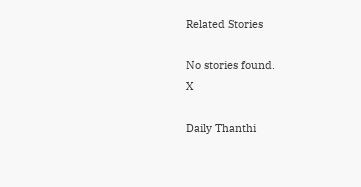Related Stories

No stories found.
X

Daily Thanthi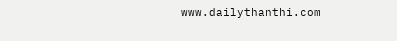www.dailythanthi.com